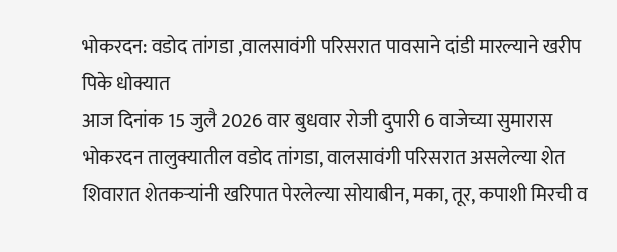भोकरदन: वडोद तांगडा ,वालसावंगी परिसरात पावसाने दांडी मारल्याने खरीप पिके धोक्यात
आज दिनांक 15 जुलै 2026 वार बुधवार रोजी दुपारी 6 वाजेच्या सुमारास भोकरदन तालुक्यातील वडोद तांगडा, वालसावंगी परिसरात असलेल्या शेत शिवारात शेतकऱ्यांनी खरिपात पेरलेल्या सोयाबीन, मका, तूर, कपाशी मिरची व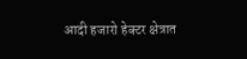आदी हजारो हेक्टर क्षेत्रात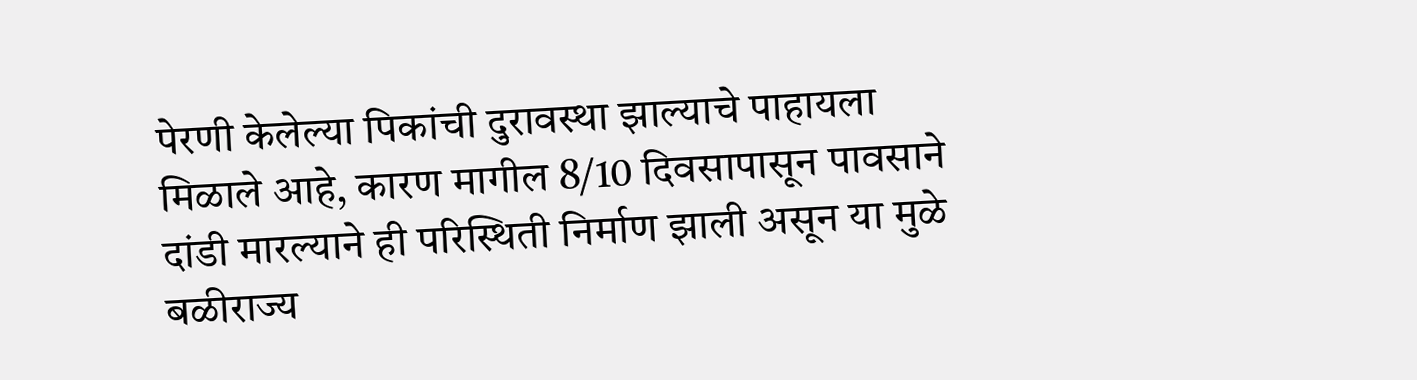पेरणी केलेल्या पिकांची दुरावस्था झाल्याचे पाहायला मिळाले आहे, कारण मागील 8/10 दिवसापासून पावसाने दांडी मारल्याने ही परिस्थिती निर्माण झाली असून या मुळे बळीराज्य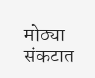मोठ्या संकटात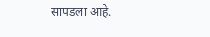सापडला आहे.